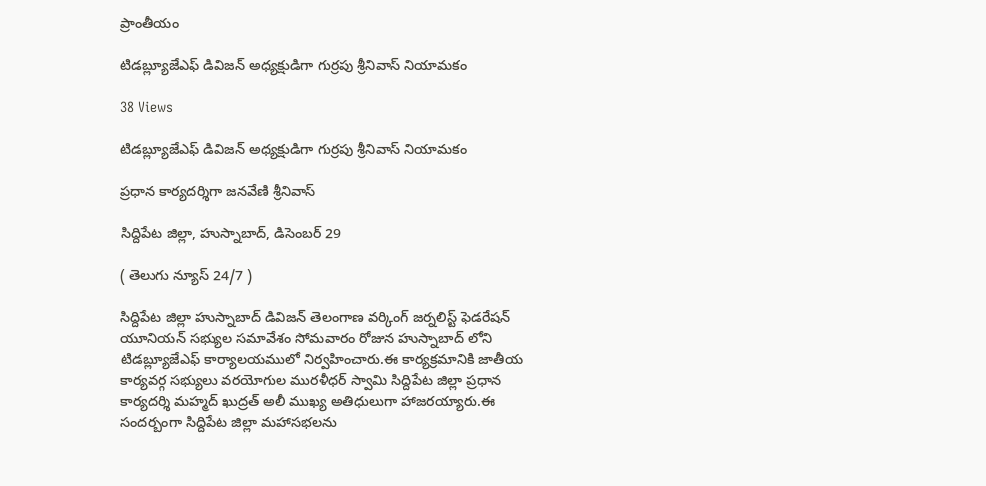ప్రాంతీయం

టిడబ్ల్యూజేఎఫ్ డివిజన్ అధ్యక్షుడిగా గుర్రపు శ్రీనివాస్ నియామకం

38 Views

టిడబ్ల్యూజేఎఫ్ డివిజన్ అధ్యక్షుడిగా గుర్రపు శ్రీనివాస్ నియామకం

ప్రధాన కార్యదర్శిగా జనవేణి శ్రీనివాస్

సిద్దిపేట జిల్లా, హుస్నాబాద్, డిసెంబర్ 29

( తెలుగు న్యూస్ 24/7 )

సిద్దిపేట జిల్లా హుస్నాబాద్ డివిజన్ తెలంగాణ వర్కింగ్ జర్నలిస్ట్ ఫెడరేషన్ యూనియన్ సభ్యుల సమావేశం సోమవారం రోజున హుస్నాబాద్ లోని టిడబ్ల్యూజేఎఫ్ కార్యాలయములో నిర్వహించారు.ఈ కార్యక్రమానికి జాతీయ కార్యవర్గ సభ్యులు వరయోగుల మురళీధర్ స్వామి సిద్దిపేట జిల్లా ప్రధాన కార్యదర్శి మహ్మద్ ఖుద్రత్ అలీ ముఖ్య అతిధులుగా హాజరయ్యారు.ఈ సందర్బంగా సిద్దిపేట జిల్లా మహాసభలను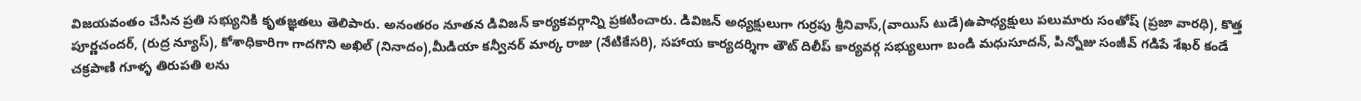విజయవంతం చేసిన ప్రతి సభ్యునికి కృతజ్ఞతలు తెలిపారు. అనంతరం నూతన డివిజన్ కార్యకవర్గాన్ని ప్రకటించారు. డివిజన్ అధ్యక్షులుగా గుర్రపు శ్రీనివాస్,(వాయిస్ టుడే)ఉపాధ్యక్షులు పలుమారు సంతోష్ (ప్రజా వారధి), కొత్త పూర్ణచందర్, (రుద్ర న్యూస్), కోశాధికారిగా గాదగొని అఖిల్ (నినాదం),మీడియా కన్వీనర్ మార్క రాజు (నేటికేసరి), సహాయ కార్యదర్శిగా తౌట్ దిలీప్ కార్యవర్గ సభ్యులుగా బండి మధుసూదన్, పిన్నోజు సంజీవ్ గడిపే శేఖర్ కండే చక్రపాణి గూళ్ళ తిరుపతి లను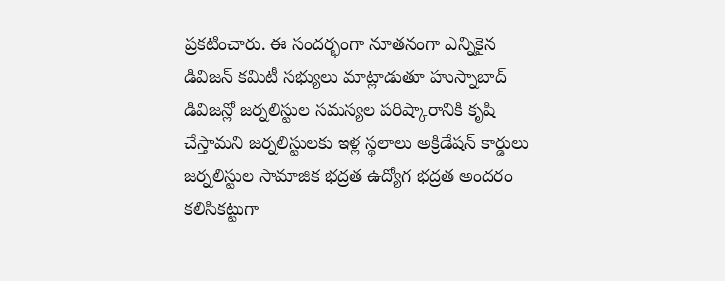ప్రకటించారు. ఈ సందర్భంగా నూతనంగా ఎన్నికైన డివిజన్ కమిటీ సభ్యులు మాట్లాడుతూ హుస్నాబాద్ డివిజన్లో జర్నలిస్టుల సమస్యల పరిష్కారానికి కృషి చేస్తామని జర్నలిస్టులకు ఇళ్ల స్థలాలు అక్రిడేషన్ కార్డులు జర్నలిస్టుల సామాజిక భద్రత ఉద్యోగ భద్రత అందరం కలిసికట్టుగా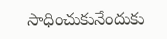సాధించుకునేందుకు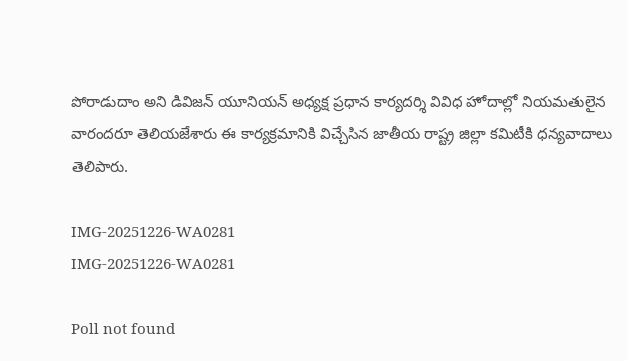పోరాడుదాం అని డివిజన్ యూనియన్ అధ్యక్ష ప్రధాన కార్యదర్శి వివిధ హోదాల్లో నియమతులైన వారందరూ తెలియజేశారు ఈ కార్యక్రమానికి విచ్చేసిన జాతీయ రాష్ట్ర జిల్లా కమిటీకి ధన్యవాదాలు తెలిపారు.

IMG-20251226-WA0281
IMG-20251226-WA0281

Poll not found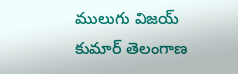ములుగు విజయ్ కుమార్ తెలంగాణ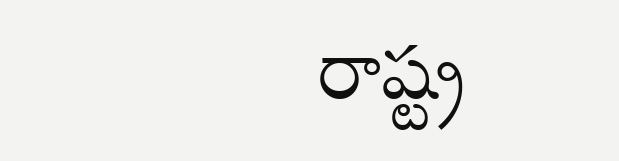రాష్ట్ర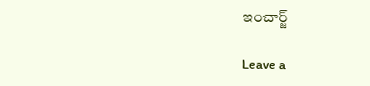ఇంచార్జ్

Leave a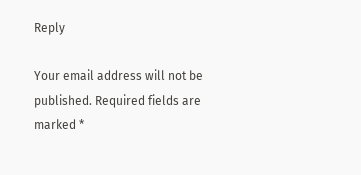Reply

Your email address will not be published. Required fields are marked *